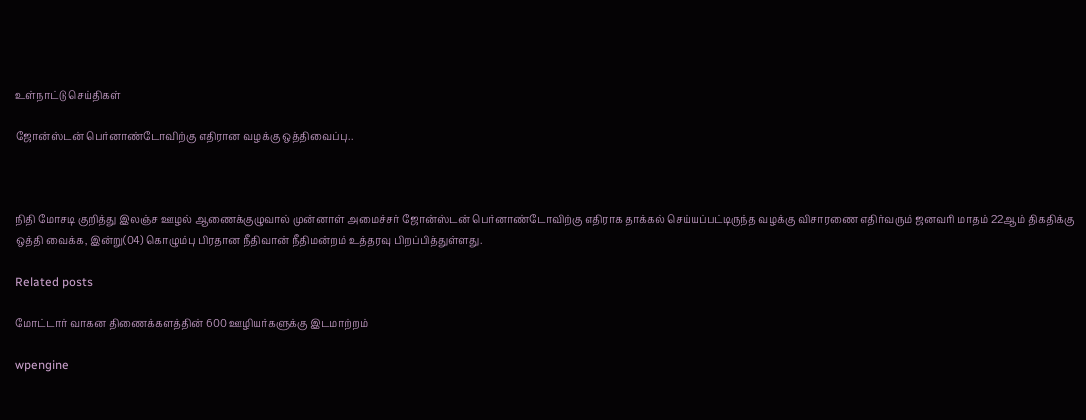உள்நாட்டு செய்திகள்

ஜோன்ஸ்டன் பெர்னாண்டோவிற்கு எதிரான வழக்கு ஒத்திவைப்பு..



நிதி மோசடி குறித்து இலஞ்ச ஊழல் ஆணைக்குழுவால் முன்னாள் அமைச்சர் ஜோன்ஸ்டன் பெர்னாண்டோவிற்கு எதிராக தாக்கல் செய்யப்பட்டிருந்த வழக்கு விசாரணை எதிர்வரும் ஜனவரி மாதம் 22ஆம் திகதிக்கு ஒத்தி வைக்க, இன்று(04) கொழும்பு பிரதான நீதிவான் நீதிமன்றம் உத்தரவு பிறப்பித்துள்ளது.

Related posts

மோட்டார் வாகன திணைக்களத்தின் 600 ஊழியர்களுக்கு இடமாற்றம்

wpengine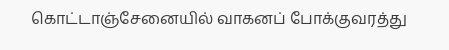கொட்டாஞ்சேனையில் வாகனப் போக்குவரத்து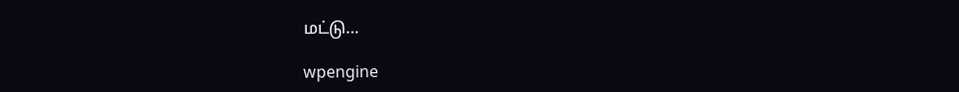மட்டு…

wpengine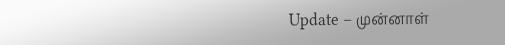Update – முன்னாள்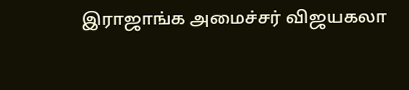இராஜாங்க அமைச்சர் விஜயகலா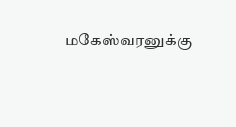மகேஸ்வரனுக்கு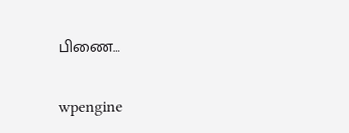பிணை…

wpengine